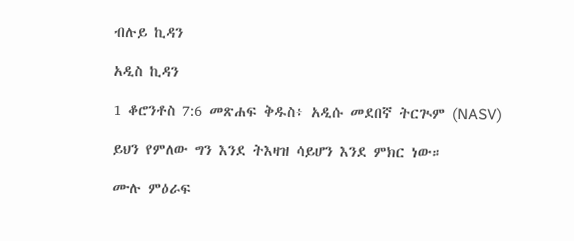ብሉይ ኪዳን

አዲስ ኪዳን

1 ቆሮንቶስ 7:6 መጽሐፍ ቅዱስ፥ አዲሱ መደበኛ ትርጒም (NASV)

ይህን የምለው ግን እንደ ትእዛዝ ሳይሆን እንደ ምክር ነው።

ሙሉ ምዕራፍ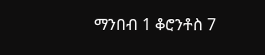ማንበብ 1 ቆሮንቶስ 7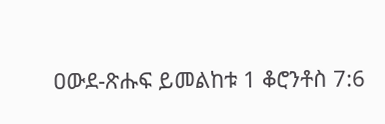ዐውደ-ጽሑፍ ይመልከቱ 1 ቆሮንቶስ 7:6